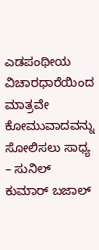ಎಡಪಂಥೀಯ ವಿಚಾರಧಾರೆಯಿಂದ ಮಾತ್ರವೇ ಕೋಮುವಾದವನ್ನು ಸೋಲಿಸಲು ಸಾಧ್ಯ – ಸುನಿಲ್ ಕುಮಾರ್ ಬಜಾಲ್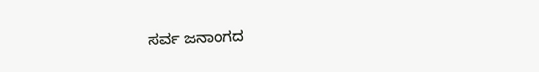ಸರ್ವ ಜನಾಂಗದ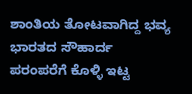ಶಾಂತಿಯ ತೋಟವಾಗಿದ್ದ ಭವ್ಯ ಭಾರತದ ಸೌಹಾರ್ದ ಪರಂಪರೆಗೆ ಕೊಳ್ಳಿ ಇಟ್ಟ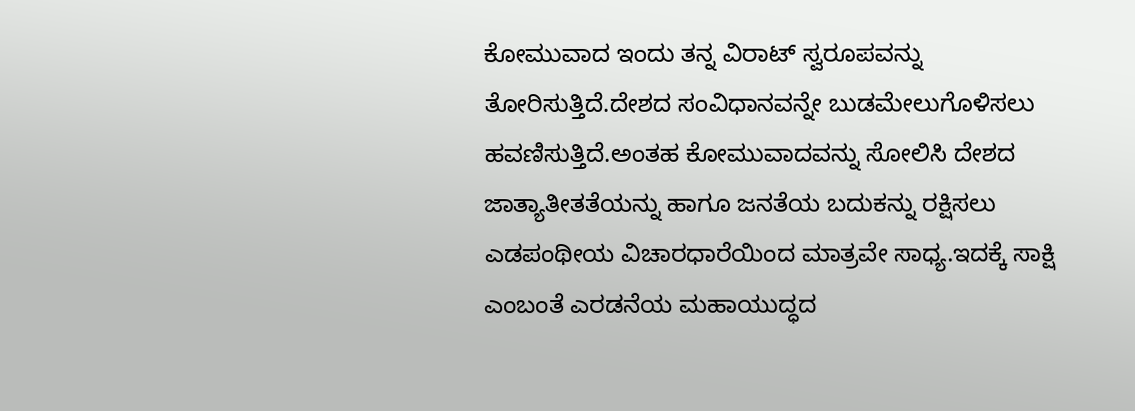ಕೋಮುವಾದ ಇಂದು ತನ್ನ ವಿರಾಟ್ ಸ್ವರೂಪವನ್ನು ತೋರಿಸುತ್ತಿದೆ.ದೇಶದ ಸಂವಿಧಾನವನ್ನೇ ಬುಡಮೇಲುಗೊಳಿಸಲು ಹವಣಿಸುತ್ತಿದೆ.ಅಂತಹ ಕೋಮುವಾದವನ್ನು ಸೋಲಿಸಿ ದೇಶದ ಜಾತ್ಯಾತೀತತೆಯನ್ನು ಹಾಗೂ ಜನತೆಯ ಬದುಕನ್ನು ರಕ್ಷಿಸಲು ಎಡಪಂಥೀಯ ವಿಚಾರಧಾರೆಯಿಂದ ಮಾತ್ರವೇ ಸಾಧ್ಯ.ಇದಕ್ಕೆ ಸಾಕ್ಷಿ ಎಂಬಂತೆ ಎರಡನೆಯ ಮಹಾಯುದ್ಧದ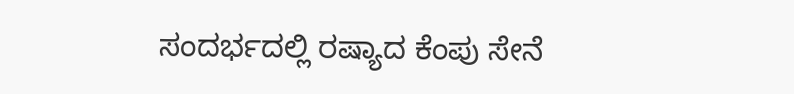ಸಂದರ್ಭದಲ್ಲಿ ರಷ್ಯಾದ ಕೆಂಪು ಸೇನೆ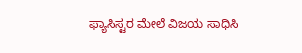ಫ್ಯಾಸಿಸ್ಟರ ಮೇಲೆ ವಿಜಯ ಸಾಧಿಸಿ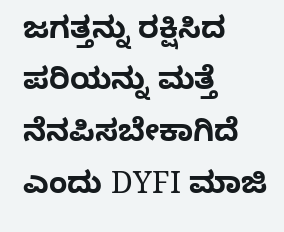ಜಗತ್ತನ್ನು ರಕ್ಷಿಸಿದ ಪರಿಯನ್ನು ಮತ್ತೆ ನೆನಪಿಸಬೇಕಾಗಿದೆ ಎಂದು DYFI ಮಾಜಿ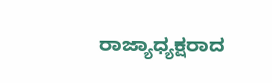ರಾಜ್ಯಾಧ್ಯಕ್ಷರಾದ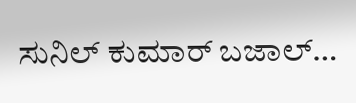ಸುನಿಲ್ ಕುಮಾರ್ ಬಜಾಲ್…